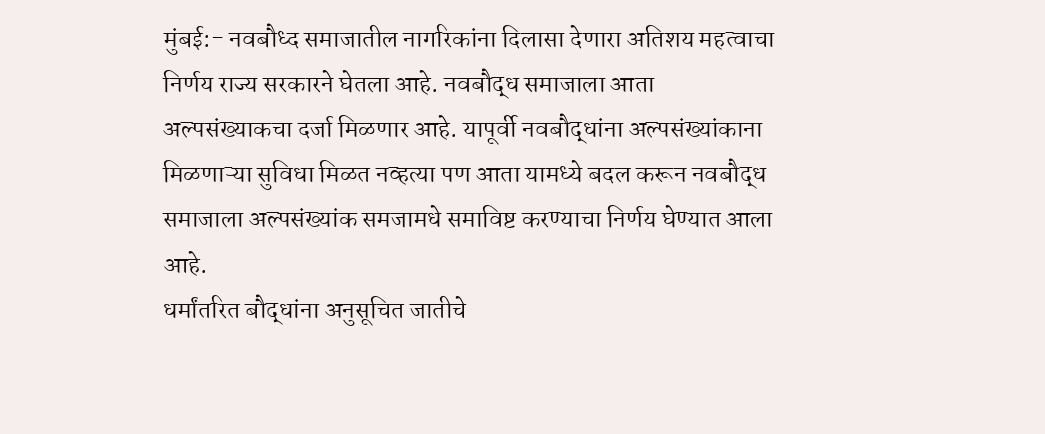मुंबई:- नवबौध्द समाजातील नागरिकांना दिलासा देणारा अतिशय महत्वाचा निर्णय राज्य सरकारने घेतला आहे. नवबौद्ध समाजाला आता अल्पसंख्याकचा दर्जा मिळणार आहे. यापूर्वी नवबौद्धांना अल्पसंख्यांकाना मिळणाऱ्या सुविधा मिळत नव्हत्या पण आता यामध्ये बदल करून नवबौद्ध समाजाला अल्पसंख्यांक समजामधे समाविष्ट करण्याचा निर्णय घेण्यात आला आहे.
धर्मांतरित बौद्धांना अनुसूचित जातीचे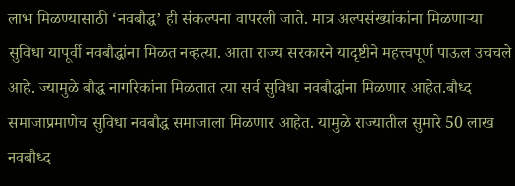लाभ मिळण्यासाठी ‘नवबौद्ध’ ही संकल्पना वापरली जाते. मात्र अल्पसंख्यांकांना मिळणाऱ्या सुविधा यापूर्वी नवबौद्धांना मिळत नव्हत्या. आता राज्य सरकारने यादृष्टीने महत्त्वपूर्ण पाऊल उचचले आहे. ज्यामुळे बौद्ध नागरिकांना मिळतात त्या सर्व सुविधा नवबौद्धांना मिळणार आहेत.बौध्द समाजाप्रमाणेच सुविधा नवबौद्ध समाजाला मिळणार आहेत. यामुळे राज्यातील सुमारे 50 लाख नवबौध्द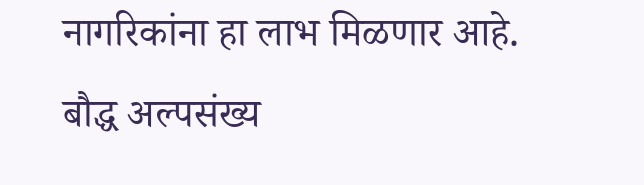नागरिकांना हा लाभ मिळणार आहे. बौद्ध अल्पसंख्य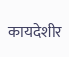कायदेशीर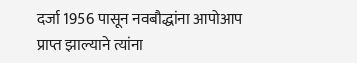दर्जा 1956 पासून नवबौद्धांना आपोआप प्राप्त झाल्याने त्यांना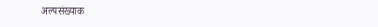अल्पसंख्याक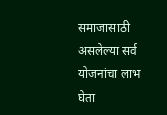समाजासाठी असलेल्या सर्व योजनांचा लाभ घेता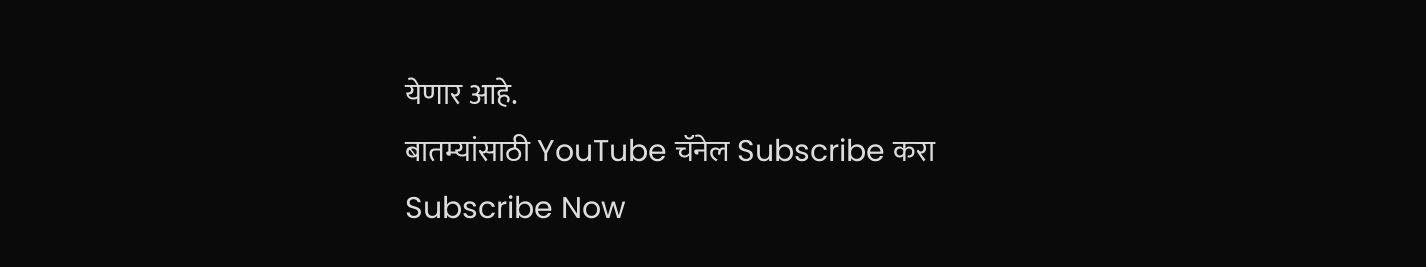येणार आहे.
बातम्यांसाठी YouTube चॅनेल Subscribe करा
Subscribe Now